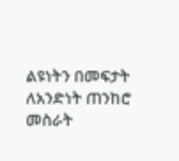ልዩነትን በመፍታት ለአንድነት ጠንከሮ መስራት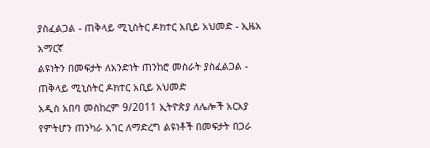ያስፈልጋል - ጠቅላይ ሚኒስትር ዶክተር አቢይ አህመድ - ኢዜአ አማርኛ
ልዩነትን በመፍታት ለአንድነት ጠንከሮ መስራት ያስፈልጋል - ጠቅላይ ሚኒስትር ዶክተር አቢይ አህመድ
አዲስ አበባ መስከረም 9/2011 ኢትዮጵያ ለሌሎች አርአያ የምትሆን ጠንካራ አገር ለማድረግ ልዩነቶች በመፍታት በጋራ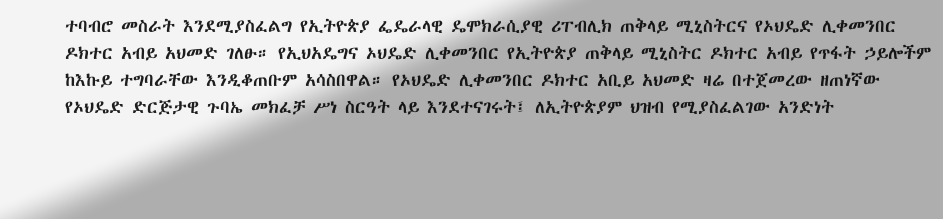ተባብሮ መስራት እንደሚያስፈልግ የኢትዮጵያ ፌዴራላዊ ዴሞክራሲያዊ ሪፐብሊክ ጠቅላይ ሚኒስትርና የኦህዴድ ሊቀመንበር ዶክተር አብይ አህመድ ገለፁ። የኢህአዴግና ኦህዴድ ሊቀመንበር የኢትዮጵያ ጠቅላይ ሚኒስትር ዶክተር አብይ የጥፋት ኃይሎችም ከእኩይ ተግባራቸው እንዲቆጠቡም አሳስበዋል። የኦህዴድ ሊቀመንበር ዶክተር አቢይ አህመድ ዛሬ በተጀመረው ዘጠነኛው የኦህዴድ ድርጅታዊ ጉባኤ መክፈቻ ሥነ ስርዓት ላይ እንደተናገሩት፤ ለኢትዮጵያም ህዝብ የሚያስፈልገው አንድነት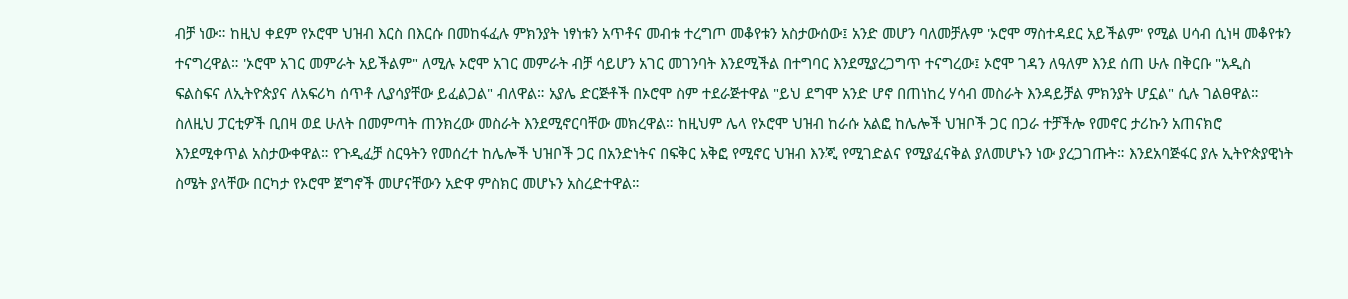ብቻ ነው። ከዚህ ቀደም የኦሮሞ ህዝብ እርስ በእርሱ በመከፋፈሉ ምክንያት ነፃነቱን አጥቶና መብቱ ተረግጦ መቆየቱን አስታውሰው፤ አንድ መሆን ባለመቻሉም 'ኦሮሞ ማስተዳደር አይችልም' የሚል ሀሳብ ሲነዛ መቆየቱን ተናግረዋል። 'ኦሮሞ አገር መምራት አይችልም" ለሚሉ ኦሮሞ አገር መምራት ብቻ ሳይሆን አገር መገንባት እንደሚችል በተግባር እንደሚያረጋግጥ ተናግረው፤ ኦሮሞ ገዳን ለዓለም እንደ ሰጠ ሁሉ በቅርቡ "አዲስ ፍልስፍና ለኢትዮጵያና ለአፍሪካ ሰጥቶ ሊያሳያቸው ይፈልጋል" ብለዋል። አያሌ ድርጅቶች በኦሮሞ ስም ተደራጅተዋል "ይህ ደግሞ አንድ ሆኖ በጠነከረ ሃሳብ መስራት እንዳይቻል ምክንያት ሆኗል" ሲሉ ገልፀዋል። ስለዚህ ፓርቲዎች ቢበዛ ወደ ሁለት በመምጣት ጠንክረው መስራት እንደሚኖርባቸው መክረዋል። ከዚህም ሌላ የኦሮሞ ህዝብ ከራሱ አልፎ ከሌሎች ህዝቦች ጋር በጋራ ተቻችሎ የመኖር ታሪኩን አጠናክሮ እንደሚቀጥል አስታውቀዋል። የጉዲፈቻ ስርዓትን የመሰረተ ከሌሎች ህዝቦች ጋር በአንድነትና በፍቅር አቅፎ የሚኖር ህዝብ እንጂ የሚገድልና የሚያፈናቅል ያለመሆኑን ነው ያረጋገጡት። እንደአባጅፋር ያሉ ኢትዮጵያዊነት ስሜት ያላቸው በርካታ የኦሮሞ ጀግኖች መሆናቸውን አድዋ ምስክር መሆኑን አስረድተዋል።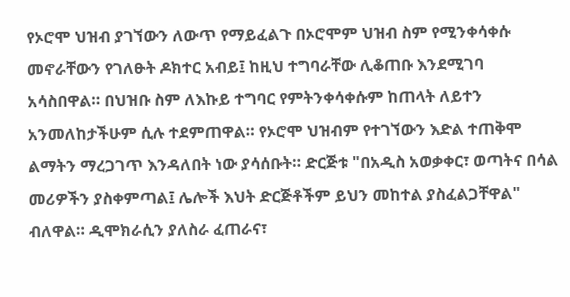የኦሮሞ ህዝብ ያገኘውን ለውጥ የማይፈልጉ በኦሮሞም ህዝብ ስም የሚንቀሳቀሱ መኖራቸውን የገለፁት ዶክተር አብይ፤ ከዚህ ተግባራቸው ሊቆጠቡ እንደሚገባ አሳስበዋል። በህዝቡ ስም ለእኩይ ተግባር የምትንቀሳቀሱም ከጠላት ለይተን አንመለከታችሁም ሲሉ ተደምጠዋል። የኦሮሞ ህዝብም የተገኘውን እድል ተጠቅሞ ልማትን ማረጋገጥ እንዳለበት ነው ያሳሰቡት። ድርጅቱ "በአዲስ አወቃቀር፣ ወጣትና በሳል መሪዎችን ያስቀምጣል፤ ሌሎች እህት ድርጅቶችም ይህን መከተል ያስፈልጋቸዋል" ብለዋል። ዲሞክራሲን ያለስራ ፈጠራና፣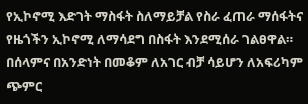የኢኮኖሚ እድገት ማስፋት ስለማይቻል የስራ ፈጠራ ማሰፋትና የዜጎችን ኢኮኖሚ ለማሳደግ በስፋት እንደሚሰራ ገልፀዋል። በሰላምና በአንድነት በመቆም ለአገር ብቻ ሳይሆን ለአፍሪካም ጭምር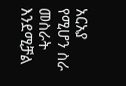አርአያ የሚሆን ስራ መስራት እንደሚቻል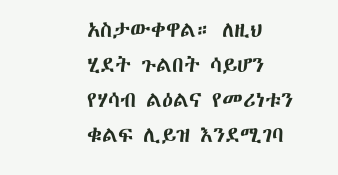አስታውቀዋል። ለዚህ ሂደት ጉልበት ሳይሆን የሃሳብ ልዕልና የመሪነቱን ቁልፍ ሊይዝ እንደሚገባ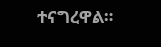ተናግረዋል።